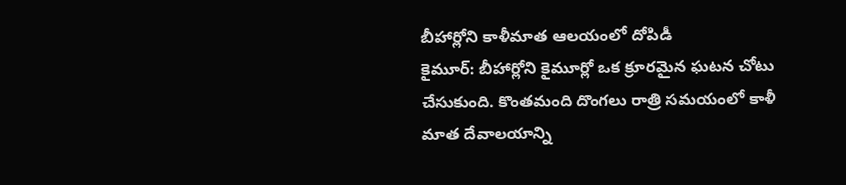బీహార్లోని కాళీమాత ఆలయంలో దోపిడీ
కైమూర్: బీహార్లోని కైమూర్లో ఒక క్రూరమైన ఘటన చోటు చేసుకుంది. కొంతమంది దొంగలు రాత్రి సమయంలో కాళీ మాత దేవాలయాన్ని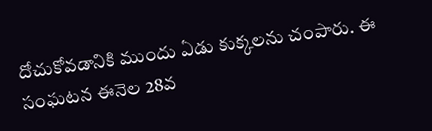దోచుకోవడానికి ముందు ఏడు కుక్కలను చంపారు. ఈ సంఘటన ఈనెల 28వ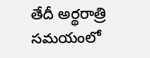తేదీ అర్థరాత్రి సమయంలో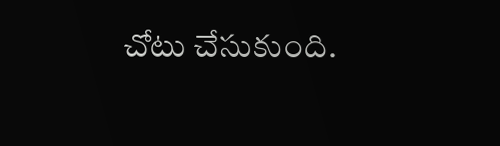చోటు చేసుకుంది.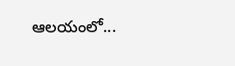ఆలయంలో...